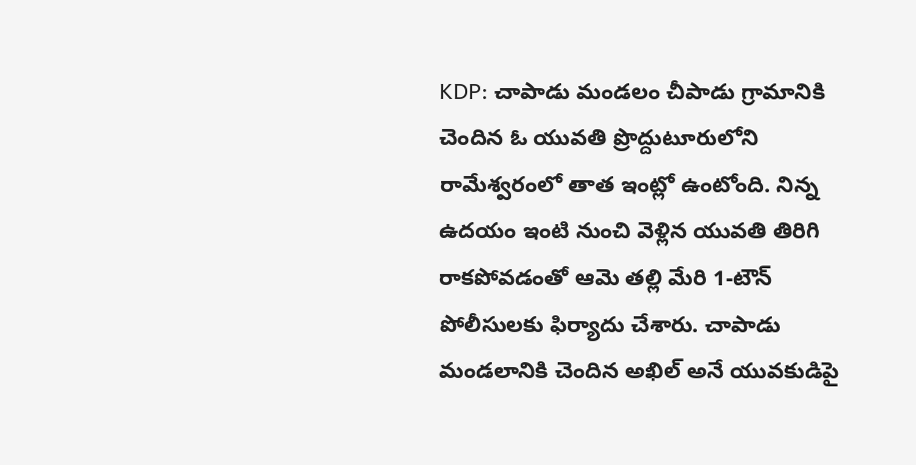KDP: చాపాడు మండలం చీపాడు గ్రామానికి చెందిన ఓ యువతి ప్రొద్దుటూరులోని రామేశ్వరంలో తాత ఇంట్లో ఉంటోంది. నిన్న ఉదయం ఇంటి నుంచి వెళ్లిన యువతి తిరిగి రాకపోవడంతో ఆమె తల్లి మేరి 1-టౌన్ పోలీసులకు ఫిర్యాదు చేశారు. చాపాడు మండలానికి చెందిన అఖిల్ అనే యువకుడిపై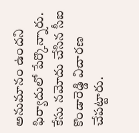అనుమానం ఉందని ఫిర్యాదులో పేర్కొన్నారు. కేసు నమోదు చేసిన సీఐ కొండారెడ్డి విచారణ చేపట్టారు.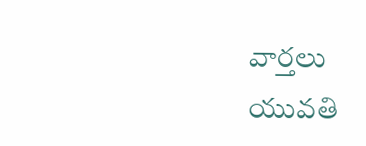వార్తలు
యువతి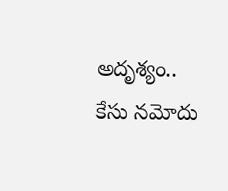అదృశ్యం.. కేసు నమోదు